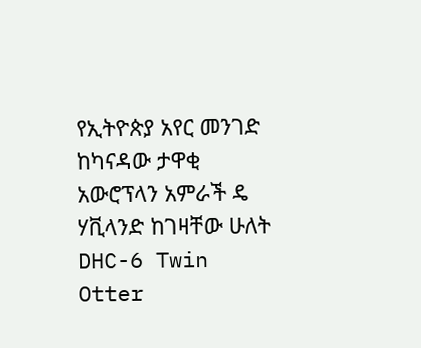የኢትዮጵያ አየር መንገድ ከካናዳው ታዋቂ አውሮፕላን አምራች ዴ ሃቪላንድ ከገዛቸው ሁለት DHC-6 Twin Otter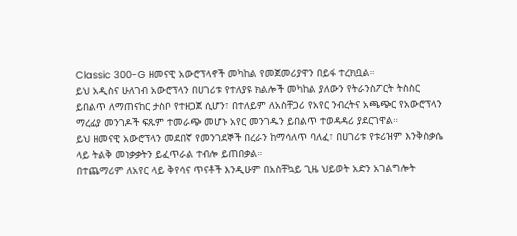Classic 300-G ዘመናዊ አውሮፕላኖች መካከል የመጀመሪያዋን በይፋ ተረክቧል።
ይህ አዲስና ሁለገብ አውሮፕላን በሀገሪቱ የተለያዩ ክልሎች መካከል ያለውን የትራንስፖርት ትስስር ይበልጥ ለማጠናከር ታስቦ የተዘጋጀ ሲሆን፣ በተለይም ለአስቸጋሪ የአየር ንብረትና አጫጭር የአውሮፕላን ማረፊያ መንገዶች ፍጹም ተመራጭ መሆኑ አየር መንገዱን ይበልጥ ተወዳዳሪ ያደርገዋል።
ይህ ዘመናዊ አውሮፕላን መደበኛ የመንገደኞች በረራን ከማሳለጥ ባለፈ፣ በሀገሪቱ የቱሪዝም እንቅስቃሴ ላይ ትልቅ መነቃቃትን ይፈጥራል ተብሎ ይጠበቃል።
በተጨማሪም ለአየር ላይ ቅየሳና ጥናቶች እንዲሁም በአስቸኳይ ጊዜ ህይወት አድን አገልግሎት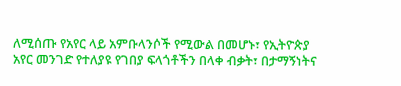ለሚሰጡ የአየር ላይ አምቡላንሶች የሚውል በመሆኑ፣ የኢትዮጵያ አየር መንገድ የተለያዩ የገበያ ፍላጎቶችን በላቀ ብቃት፣ በታማኝነትና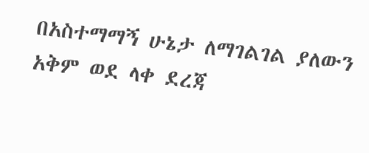በአስተማማኝ ሁኔታ ለማገልገል ያለውን አቅም ወደ ላቀ ደረጃ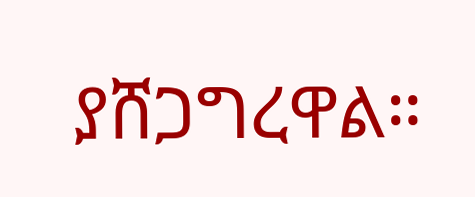ያሸጋግረዋል።